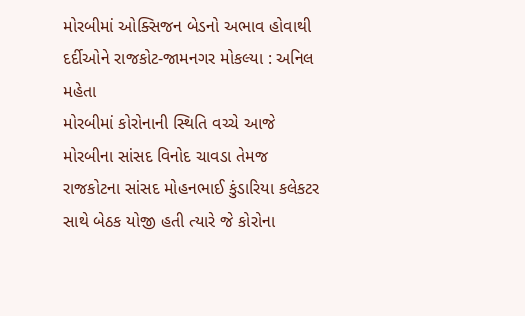મોરબીમાં ઓક્સિજન બેડનો અભાવ હોવાથી દર્દીઓને રાજકોટ-જામનગર મોકલ્યા : અનિલ મહેતા
મોરબીમાં કોરોનાની સ્થિતિ વચ્ચે આજે મોરબીના સાંસદ વિનોદ ચાવડા તેમજ રાજકોટના સાંસદ મોહનભાઈ કુંડારિયા કલેકટર સાથે બેઠક યોજી હતી ત્યારે જે કોરોના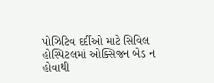પોઝિટિવ દર્દીઓ માટે સિવિલ હોસ્પિટલમાં ઓક્સિજન બેડ ન હોવાથી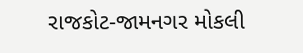રાજકોટ-જામનગર મોકલી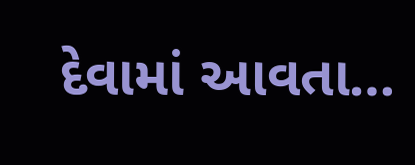દેવામાં આવતા…